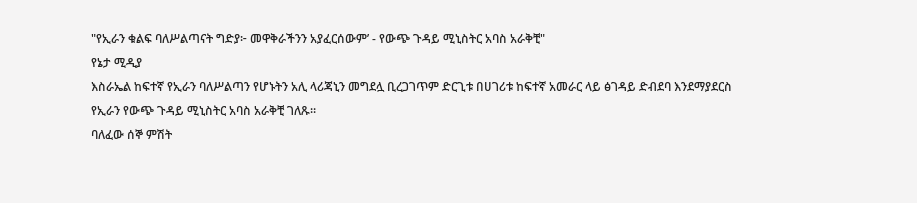"የኢራን ቁልፍ ባለሥልጣናት ግድያ፦ መዋቅራችንን አያፈርሰውም’ - የውጭ ጉዳይ ሚኒስትር አባስ አራቅቺ"
የኔታ ሚዲያ
እስራኤል ከፍተኛ የኢራን ባለሥልጣን የሆኑትን አሊ ላሪጃኒን መግደሏ ቢረጋገጥም ድርጊቱ በሀገሪቱ ከፍተኛ አመራር ላይ ፅገዳይ ድብደባ እንደማያደርስ የኢራን የውጭ ጉዳይ ሚኒስትር አባስ አራቅቺ ገለጹ።
ባለፈው ሰኞ ምሽት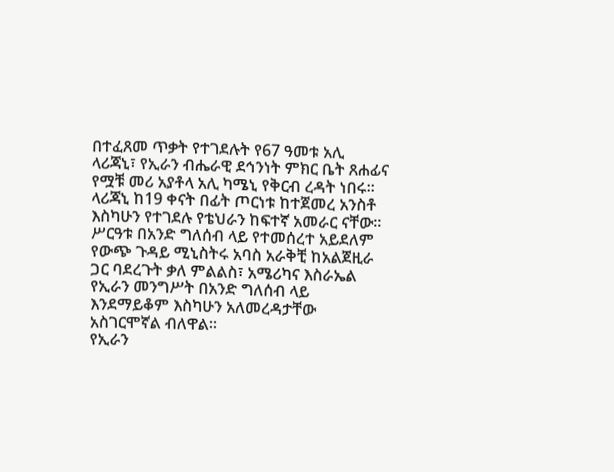በተፈጸመ ጥቃት የተገደሉት የ67 ዓመቱ አሊ ላሪጃኒ፣ የኢራን ብሔራዊ ደኅንነት ምክር ቤት ጸሐፊና የሟቹ መሪ አያቶላ አሊ ካሜኒ የቅርብ ረዳት ነበሩ።
ላሪጃኒ ከ19 ቀናት በፊት ጦርነቱ ከተጀመረ አንስቶ እስካሁን የተገደሉ የቴህራን ከፍተኛ አመራር ናቸው።
ሥርዓቱ በአንድ ግለሰብ ላይ የተመሰረተ አይደለም
የውጭ ጉዳይ ሚኒስትሩ አባስ አራቅቺ ከአልጀዚራ ጋር ባደረጉት ቃለ ምልልስ፣ አሜሪካና እስራኤል የኢራን መንግሥት በአንድ ግለሰብ ላይ እንደማይቆም እስካሁን አለመረዳታቸው አስገርሞኛል ብለዋል።
የኢራን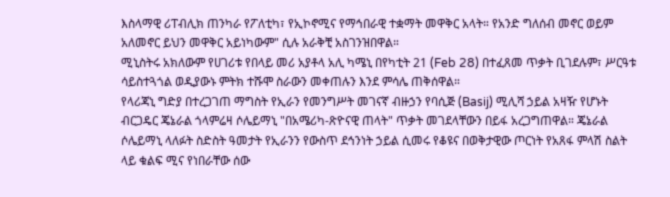እስላማዊ ሪፐብሊክ ጠንካራ የፖለቲካ፣ የኢኮኖሚና የማኅበራዊ ተቋማት መዋቅር አላት። የአንድ ግለሰብ መኖር ወይም አለመኖር ይህን መዋቅር አይነካውም" ሲሉ አራቅቺ አስገንዝበዋል።
ሚኒስትሩ አክለውም የሀገሪቱ የበላይ መሪ አያቶላ አሊ ካሜኒ በየካቲት 21 (Feb 28) በተፈጸመ ጥቃት ቢገደሉም፣ ሥርዓቱ ሳይስተጓጎል ወዲያውኑ ምትክ ተሹሞ ስራውን መቀጠሉን እንደ ምሳሌ ጠቅሰዋል።
የላሪጃኒ ግድያ በተረጋገጠ ማግስት የኢራን የመንግሥት መገናኛ ብዙኃን የባሲጅ (Basij) ሚሊሻ ኃይል አዛዥ የሆኑት ብርጋዴር ጄኔራል ጎላምሬዛ ሶሌይማኒ "በአሜሪካ-ጽዮናዊ ጠላት" ጥቃት መገደላቸውን በይፋ አረጋግጠዋል። ጄኔራል ሶሌይማኒ ላለፉት ስድስት ዓመታት የኢራንን የውስጥ ደኅንነት ኃይል ሲመሩ የቆዩና በወቅታዊው ጦርነት የአጸፋ ምላሽ ስልት ላይ ቁልፍ ሚና የነበራቸው ሰው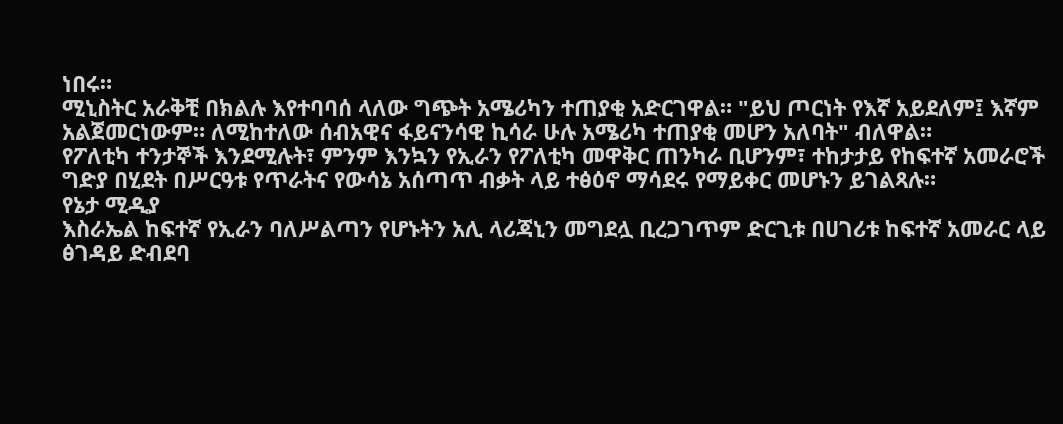ነበሩ።
ሚኒስትር አራቅቺ በክልሉ እየተባባሰ ላለው ግጭት አሜሪካን ተጠያቂ አድርገዋል። "ይህ ጦርነት የእኛ አይደለም፤ እኛም አልጀመርነውም። ለሚከተለው ሰብአዊና ፋይናንሳዊ ኪሳራ ሁሉ አሜሪካ ተጠያቂ መሆን አለባት" ብለዋል።
የፖለቲካ ተንታኞች እንደሚሉት፣ ምንም እንኳን የኢራን የፖለቲካ መዋቅር ጠንካራ ቢሆንም፣ ተከታታይ የከፍተኛ አመራሮች ግድያ በሂደት በሥርዓቱ የጥራትና የውሳኔ አሰጣጥ ብቃት ላይ ተፅዕኖ ማሳደሩ የማይቀር መሆኑን ይገልጻሉ።
የኔታ ሚዲያ
እስራኤል ከፍተኛ የኢራን ባለሥልጣን የሆኑትን አሊ ላሪጃኒን መግደሏ ቢረጋገጥም ድርጊቱ በሀገሪቱ ከፍተኛ አመራር ላይ ፅገዳይ ድብደባ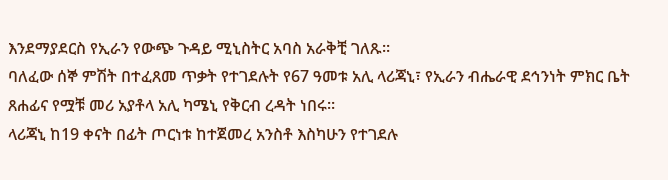እንደማያደርስ የኢራን የውጭ ጉዳይ ሚኒስትር አባስ አራቅቺ ገለጹ።
ባለፈው ሰኞ ምሽት በተፈጸመ ጥቃት የተገደሉት የ67 ዓመቱ አሊ ላሪጃኒ፣ የኢራን ብሔራዊ ደኅንነት ምክር ቤት ጸሐፊና የሟቹ መሪ አያቶላ አሊ ካሜኒ የቅርብ ረዳት ነበሩ።
ላሪጃኒ ከ19 ቀናት በፊት ጦርነቱ ከተጀመረ አንስቶ እስካሁን የተገደሉ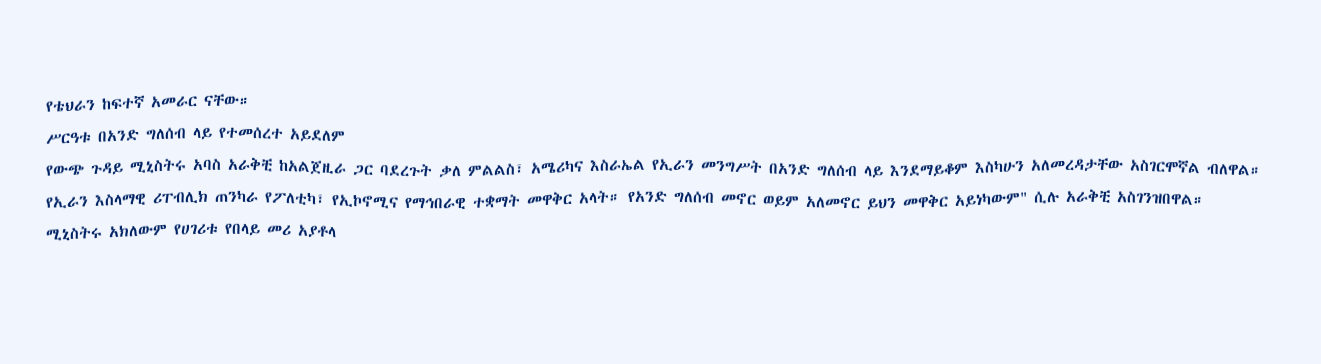የቴህራን ከፍተኛ አመራር ናቸው።
ሥርዓቱ በአንድ ግለሰብ ላይ የተመሰረተ አይደለም
የውጭ ጉዳይ ሚኒስትሩ አባስ አራቅቺ ከአልጀዚራ ጋር ባደረጉት ቃለ ምልልስ፣ አሜሪካና እስራኤል የኢራን መንግሥት በአንድ ግለሰብ ላይ እንደማይቆም እስካሁን አለመረዳታቸው አስገርሞኛል ብለዋል።
የኢራን እስላማዊ ሪፐብሊክ ጠንካራ የፖለቲካ፣ የኢኮኖሚና የማኅበራዊ ተቋማት መዋቅር አላት። የአንድ ግለሰብ መኖር ወይም አለመኖር ይህን መዋቅር አይነካውም" ሲሉ አራቅቺ አስገንዝበዋል።
ሚኒስትሩ አክለውም የሀገሪቱ የበላይ መሪ አያቶላ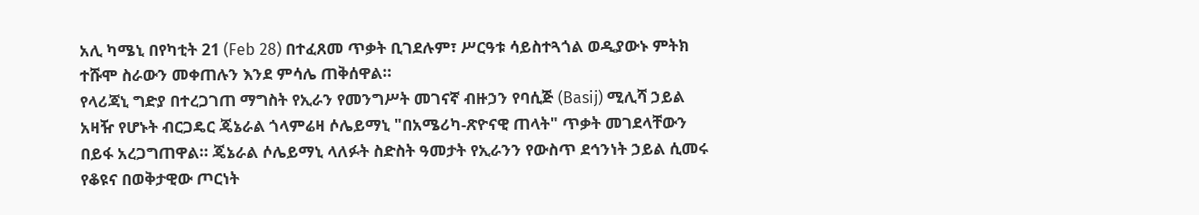አሊ ካሜኒ በየካቲት 21 (Feb 28) በተፈጸመ ጥቃት ቢገደሉም፣ ሥርዓቱ ሳይስተጓጎል ወዲያውኑ ምትክ ተሹሞ ስራውን መቀጠሉን እንደ ምሳሌ ጠቅሰዋል።
የላሪጃኒ ግድያ በተረጋገጠ ማግስት የኢራን የመንግሥት መገናኛ ብዙኃን የባሲጅ (Basij) ሚሊሻ ኃይል አዛዥ የሆኑት ብርጋዴር ጄኔራል ጎላምሬዛ ሶሌይማኒ "በአሜሪካ-ጽዮናዊ ጠላት" ጥቃት መገደላቸውን በይፋ አረጋግጠዋል። ጄኔራል ሶሌይማኒ ላለፉት ስድስት ዓመታት የኢራንን የውስጥ ደኅንነት ኃይል ሲመሩ የቆዩና በወቅታዊው ጦርነት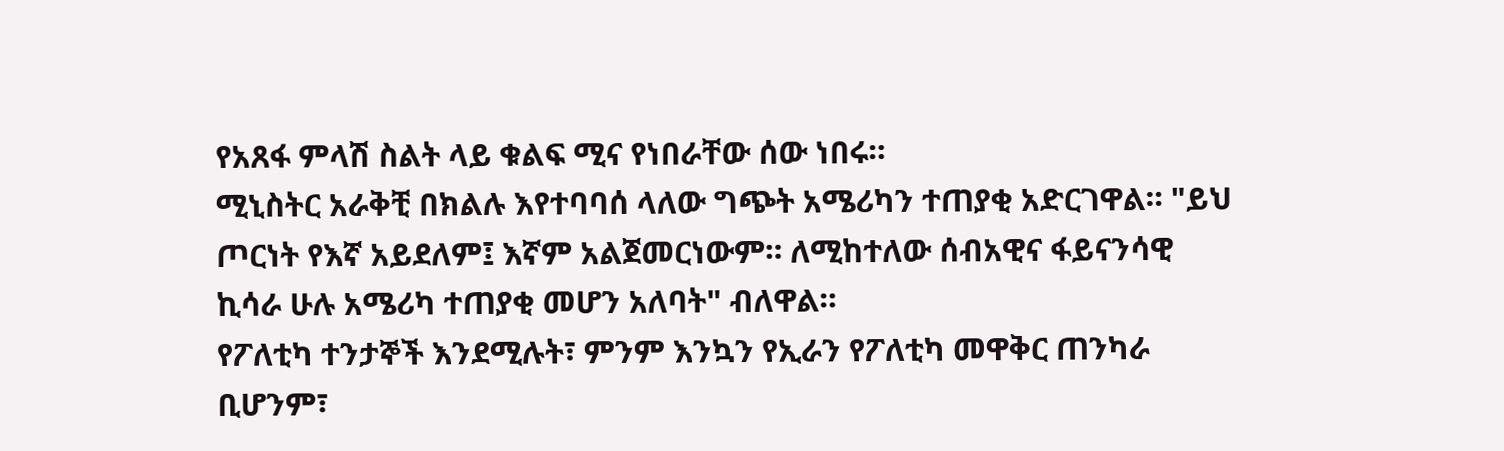የአጸፋ ምላሽ ስልት ላይ ቁልፍ ሚና የነበራቸው ሰው ነበሩ።
ሚኒስትር አራቅቺ በክልሉ እየተባባሰ ላለው ግጭት አሜሪካን ተጠያቂ አድርገዋል። "ይህ ጦርነት የእኛ አይደለም፤ እኛም አልጀመርነውም። ለሚከተለው ሰብአዊና ፋይናንሳዊ ኪሳራ ሁሉ አሜሪካ ተጠያቂ መሆን አለባት" ብለዋል።
የፖለቲካ ተንታኞች እንደሚሉት፣ ምንም እንኳን የኢራን የፖለቲካ መዋቅር ጠንካራ ቢሆንም፣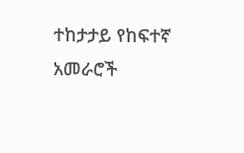ተከታታይ የከፍተኛ አመራሮች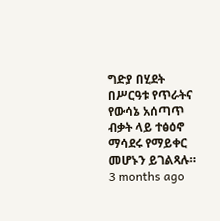ግድያ በሂደት በሥርዓቱ የጥራትና የውሳኔ አሰጣጥ ብቃት ላይ ተፅዕኖ ማሳደሩ የማይቀር መሆኑን ይገልጻሉ።
3 months ago